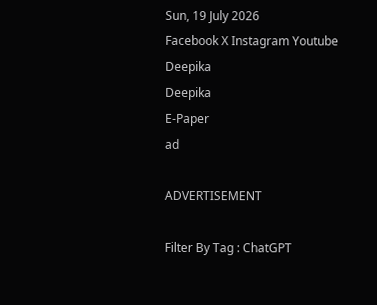Sun, 19 July 2026
Facebook X Instagram Youtube
Deepika
Deepika
E-Paper
ad

ADVERTISEMENT

Filter By Tag : ChatGPT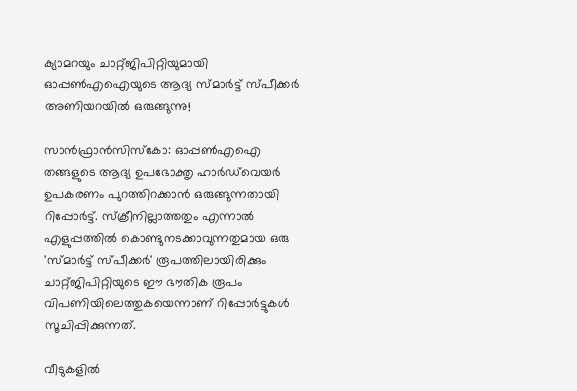ക്യാമറയും ചാറ്റ്ജിപിറ്റിയുമായി ഓപ്പൺഎഐയുടെ ആദ്യ സ്മാർട്ട് സ്പീക്കർ അണിയറയിൽ ഒരുങ്ങുന്നു!

സാൻഫ്രാൻസിസ്കോ: ഓപ്പൺഎഐ തങ്ങളുടെ ആദ്യ ഉപഭോക്തൃ ഹാർഡ്‌വെയർ ഉപകരണം പുറത്തിറക്കാൻ ഒരുങ്ങുന്നതായി റിപ്പോർട്ട്. സ്ക്രീനില്ലാത്തതും എന്നാൽ എളുപ്പത്തിൽ കൊണ്ടുനടക്കാവുന്നതുമായ ഒരു 'സ്മാർട്ട് സ്പീക്കർ' രൂപത്തിലായിരിക്കും ചാറ്റ്ജിപിറ്റിയുടെ ഈ ഭൗതിക രൂപം വിപണിയിലെത്തുകയെന്നാണ് റിപ്പോർട്ടുകൾ സൂചിപ്പിക്കുന്നത്.

വീടുകളിൽ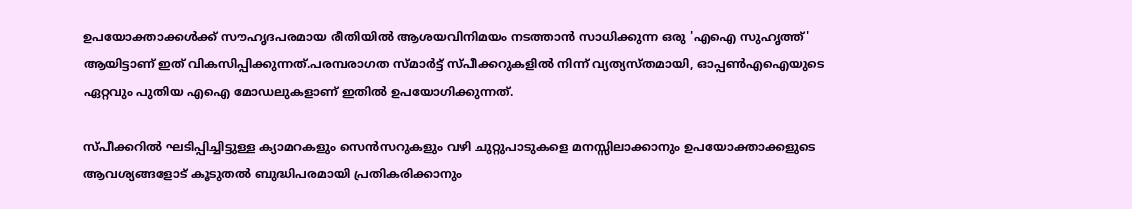ഉപയോക്താക്കൾക്ക് സൗഹൃദപരമായ രീതിയിൽ ആശയവിനിമയം നടത്താൻ സാധിക്കുന്ന ഒരു 'എഐ സുഹൃത്ത്' ആയിട്ടാണ് ഇത് വികസിപ്പിക്കുന്നത്.പരമ്പരാഗത സ്മാർട്ട് സ്പീക്കറുകളിൽ നിന്ന് വ്യത്യസ്തമായി, ഓപ്പൺഎഐയുടെ ഏറ്റവും പുതിയ എഐ മോഡലുകളാണ് ഇതിൽ ഉപയോഗിക്കുന്നത്.

സ്പീക്കറിൽ ഘടിപ്പിച്ചിട്ടുള്ള ക്യാമറകളും സെൻസറുകളും വഴി ചുറ്റുപാടുകളെ മനസ്സിലാക്കാനും ഉപയോക്താക്കളുടെ ആവശ്യങ്ങളോട് കൂടുതൽ ബുദ്ധിപരമായി പ്രതികരിക്കാനും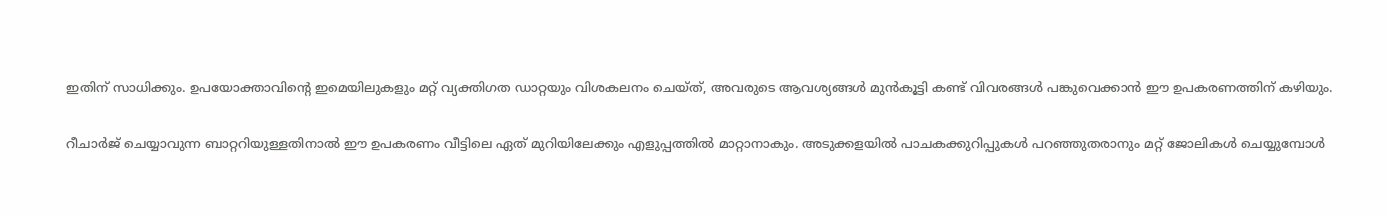ഇതിന് സാധിക്കും. ഉപയോക്താവിന്‍റെ ഇമെയിലുകളും മറ്റ് വ്യക്തിഗത ഡാറ്റയും വിശകലനം ചെയ്ത്, അവരുടെ ആവശ്യങ്ങൾ മുൻകൂട്ടി കണ്ട് വിവരങ്ങൾ പങ്കുവെക്കാൻ ഈ ഉപകരണത്തിന് കഴിയും.

റീചാർജ് ചെയ്യാവുന്ന ബാറ്ററിയുള്ളതിനാൽ ഈ ഉപകരണം വീട്ടിലെ ഏത് മുറിയിലേക്കും എളുപ്പത്തിൽ മാറ്റാനാകും. അടുക്കളയിൽ പാചകക്കുറിപ്പുകൾ പറഞ്ഞുതരാനും മറ്റ് ജോലികൾ ചെയ്യുമ്പോൾ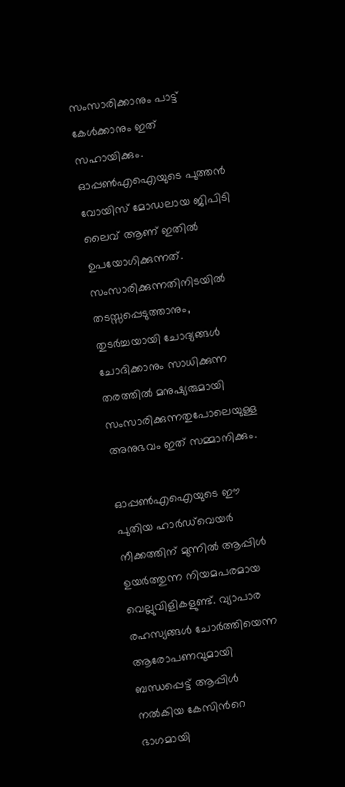സംസാരിക്കാനും പാട്ട് കേൾക്കാനും ഇത് സഹായിക്കും. ഓപ്പൺഎഐയുടെ പുത്തൻ വോയിസ് മോഡലായ ജിപിടി ലൈവ് ആണ് ഇതിൽ ഉപയോഗിക്കുന്നത്. സംസാരിക്കുന്നതിനിടയിൽ തടസ്സപ്പെടുത്താനും, തുടർച്ചയായി ചോദ്യങ്ങൾ ചോദിക്കാനും സാധിക്കുന്ന തരത്തിൽ മനുഷ്യരുമായി സംസാരിക്കുന്നതുപോലെയുള്ള അനുഭവം ഇത് സമ്മാനിക്കും.

ഓപ്പൺഎഐയുടെ ഈ പുതിയ ഹാർഡ്‌വെയർ നീക്കത്തിന് മുന്നിൽ ആപ്പിൾ ഉയർത്തുന്ന നിയമപരമായ വെല്ലുവിളികളുണ്ട്. വ്യാപാര രഹസ്യങ്ങൾ ചോർത്തിയെന്ന ആരോപണവുമായി ബന്ധപ്പെട്ട് ആപ്പിൾ നൽകിയ കേസിന്‍റെ ഭാഗമായി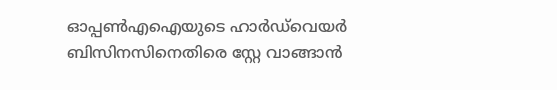ഓപ്പൺഎഐയുടെ ഹാർഡ്‌വെയർ ബിസിനസിനെതിരെ സ്റ്റേ വാങ്ങാൻ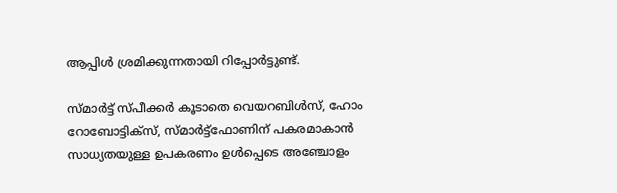ആപ്പിൾ ശ്രമിക്കുന്നതായി റിപ്പോർട്ടുണ്ട്.

സ്മാർട്ട് സ്പീക്കർ കൂടാതെ വെയറബിൾസ്, ഹോം റോബോട്ടിക്സ്, സ്മാർട്ട്ഫോണിന് പകരമാകാൻ സാധ്യതയുള്ള ഉപകരണം ഉൾപ്പെടെ അഞ്ചോളം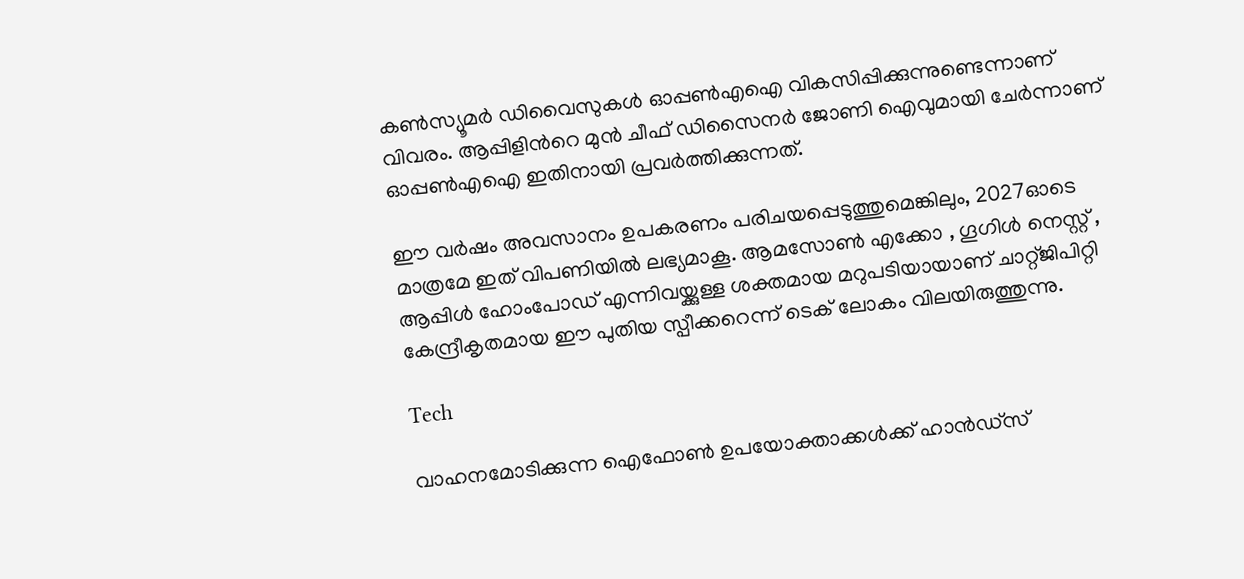കൺസ്യൂമർ ഡിവൈസുകൾ ഓപ്പൺഎഐ വികസിപ്പിക്കുന്നുണ്ടെന്നാണ് വിവരം. ആപ്പിളിന്‍റെ മുൻ ചീഫ് ഡിസൈനർ ജോണി ഐവുമായി ചേർന്നാണ് ഓപ്പൺഎഐ ഇതിനായി പ്രവർത്തിക്കുന്നത്.

ഈ വർഷം അവസാനം ഉപകരണം പരിചയപ്പെടുത്തുമെങ്കിലും, 2027ഓടെ മാത്രമേ ഇത് വിപണിയിൽ ലഭ്യമാകൂ. ആമസോൺ എക്കോ , ഗൂഗിൾ നെസ്റ്റ് , ആപ്പിൾ ഹോംപോഡ് എന്നിവയ്ക്കുള്ള ശക്തമായ മറുപടിയായാണ് ചാറ്റ്ജിപിറ്റി കേന്ദ്രീകൃതമായ ഈ പുതിയ സ്പീക്കറെന്ന് ടെക് ലോകം വിലയിരുത്തുന്നു.

Tech

വാഹനമോടിക്കുന്ന ഐഫോൺ ഉപയോക്താക്കൾക്ക് ഹാൻഡ്സ്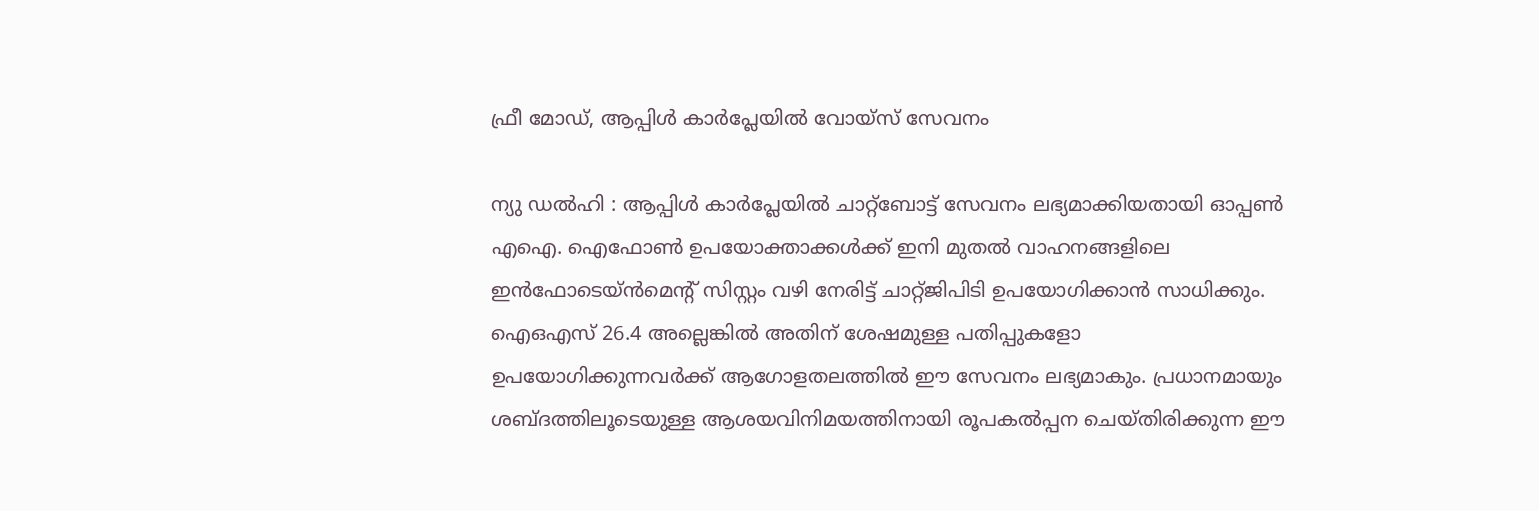ഫ്രീ മോഡ്, ആപ്പിൾ കാർപ്ലേയിൽ വോയ്സ് സേവനം

ന്യു ഡൽഹി : ആപ്പിൾ കാർപ്ലേയിൽ ചാറ്റ്ബോട്ട് സേവനം ലഭ്യമാക്കിയതായി ഓപ്പൺ എഐ. ഐഫോൺ ഉപയോക്താക്കൾക്ക് ഇനി മുതൽ വാഹനങ്ങളിലെ ഇൻഫോടെയ്ൻമെന്‍റ് സിസ്റ്റം വഴി നേരിട്ട് ചാറ്റ്ജിപിടി ഉപയോഗിക്കാൻ സാധിക്കും. ഐഒഎസ് 26.4 അല്ലെങ്കിൽ അതിന് ശേഷമുള്ള പതിപ്പുകളോ ഉപയോഗിക്കുന്നവർക്ക് ആഗോളതലത്തിൽ ഈ സേവനം ലഭ്യമാകും. പ്രധാനമായും ശബ്ദത്തിലൂടെയുള്ള ആശയവിനിമയത്തിനായി രൂപകൽപ്പന ചെയ്തിരിക്കുന്ന ഈ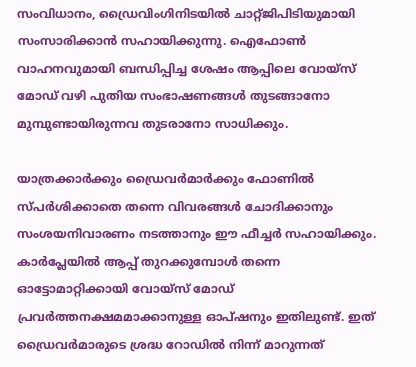സംവിധാനം, ഡ്രൈവിംഗിനിടയിൽ ചാറ്റ്ജിപിടിയുമായി സംസാരിക്കാൻ സഹായിക്കുന്നു. ഐഫോൺ വാഹനവുമായി ബന്ധിപ്പിച്ച ശേഷം ആപ്പിലെ വോയ്‌സ് മോഡ് വഴി പുതിയ സംഭാഷണങ്ങൾ തുടങ്ങാനോ മുമ്പുണ്ടായിരുന്നവ തുടരാനോ സാധിക്കും.

യാത്രക്കാർക്കും ഡ്രൈവർമാർക്കും ഫോണിൽ സ്പർശിക്കാതെ തന്നെ വിവരങ്ങൾ ചോദിക്കാനും സംശയനിവാരണം നടത്താനും ഈ ഫീച്ചർ സഹായിക്കും. കാർപ്ലേയിൽ ആപ്പ് തുറക്കുമ്പോൾ തന്നെ ഓട്ടോമാറ്റിക്കായി വോയ്‌സ് മോഡ് പ്രവർത്തനക്ഷമമാക്കാനുള്ള ഓപ്ഷനും ഇതിലുണ്ട്. ഇത് ഡ്രൈവർമാരുടെ ശ്രദ്ധ റോഡിൽ നിന്ന് മാറുന്നത്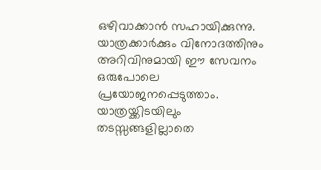ഒഴിവാക്കാൻ സഹായിക്കുന്നു. യാത്രക്കാർക്കും വിനോദത്തിനും അറിവിനുമായി ഈ സേവനം ഒരുപോലെ പ്രയോജനപ്പെടുത്താം. യാത്രയ്ക്കിടയിലും തടസ്സങ്ങളില്ലാതെ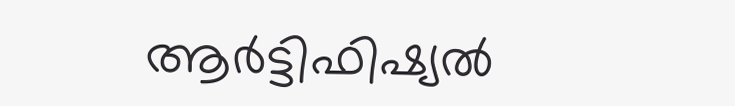ആർട്ടിഫിഷ്യൽ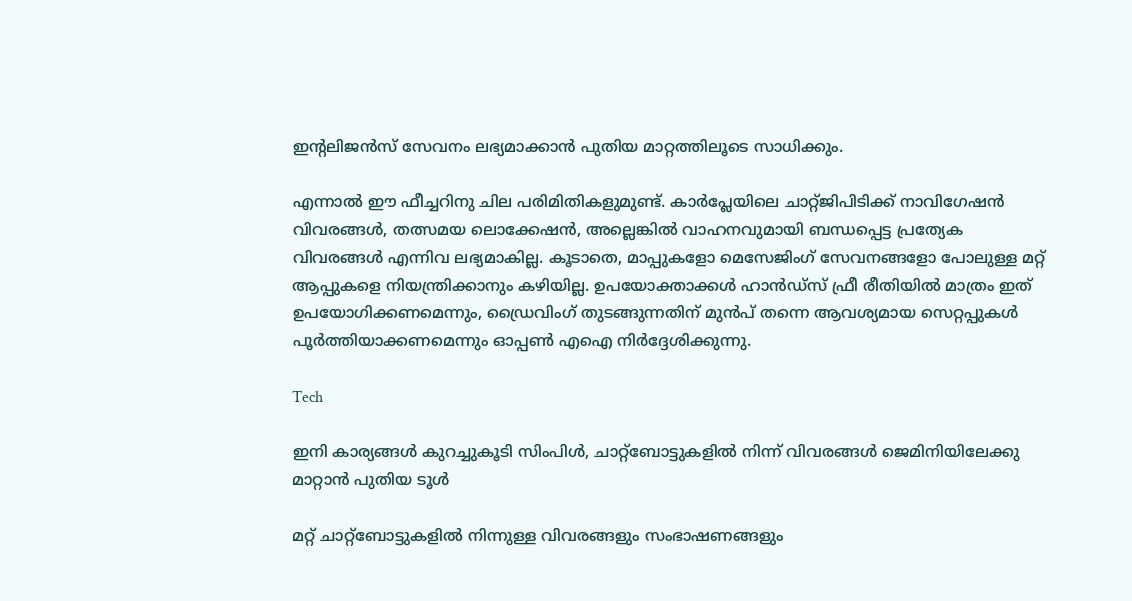ഇന്‍റലിജൻസ് സേവനം ലഭ്യമാക്കാൻ പുതിയ മാറ്റത്തിലൂടെ സാധിക്കും.

എന്നാൽ ഈ ഫീച്ചറിനു ചില പരിമിതികളുമുണ്ട്. കാർപ്ലേയിലെ ചാറ്റ്ജിപിടിക്ക് നാവിഗേഷൻ വിവരങ്ങൾ, തത്സമയ ലൊക്കേഷൻ, അല്ലെങ്കിൽ വാഹനവുമായി ബന്ധപ്പെട്ട പ്രത്യേക വിവരങ്ങൾ എന്നിവ ലഭ്യമാകില്ല. കൂടാതെ, മാപ്പുകളോ മെസേജിംഗ് സേവനങ്ങളോ പോലുള്ള മറ്റ് ആപ്പുകളെ നിയന്ത്രിക്കാനും കഴിയില്ല. ഉപയോക്താക്കൾ ഹാൻഡ്‌സ് ഫ്രീ രീതിയിൽ മാത്രം ഇത് ഉപയോഗിക്കണമെന്നും, ഡ്രൈവിംഗ് തുടങ്ങുന്നതിന് മുൻപ് തന്നെ ആവശ്യമായ സെറ്റപ്പുകൾ പൂർത്തിയാക്കണമെന്നും ഓപ്പൺ എഐ നിർദ്ദേശിക്കുന്നു.

Tech

ഇനി കാര്യങ്ങൾ കുറച്ചുകൂടി സിംപിൾ, ചാറ്റ്ബോട്ടുകളിൽ നിന്ന് വിവരങ്ങൾ ജെമിനിയിലേക്കു മാറ്റാൻ പുതിയ ടൂൾ

മറ്റ് ചാറ്റ്ബോട്ടുകളിൽ നിന്നുള്ള വിവരങ്ങളും സംഭാഷണങ്ങളും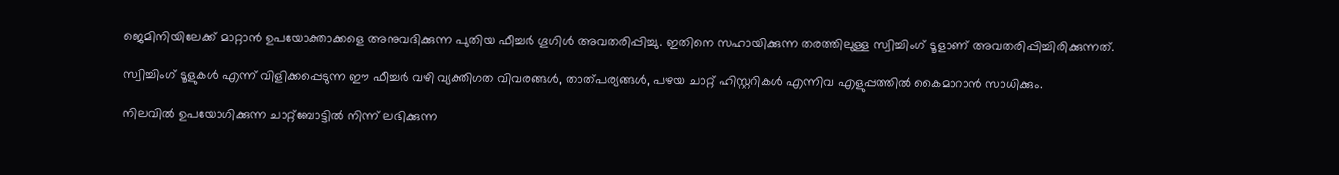ജെമിനിയിലേക്ക് മാറ്റാൻ ഉപയോക്താക്കളെ അനുവദിക്കുന്ന പുതിയ ഫീച്ചർ ഗൂഗിൾ അവതരിപ്പിച്ചു. ഇതിനെ സഹായിക്കുന്ന തരത്തിലുള്ള സ്വിച്ചിംഗ് ടൂളാണ് അവതരിപ്പിച്ചിരിക്കുന്നത്.

സ്വിച്ചിംഗ് ടൂളുകൾ എന്ന് വിളിക്കപ്പെടുന്ന ഈ ഫീച്ചർ വഴി വ്യക്തിഗത വിവരങ്ങൾ, താത്പര്യങ്ങൾ, പഴയ ചാറ്റ് ഹിസ്റ്ററികൾ എന്നിവ എളുപ്പത്തിൽ കൈമാറാൻ സാധിക്കും.

നിലവിൽ ഉപയോഗിക്കുന്ന ചാറ്റ്ബോട്ടിൽ നിന്ന് ലഭിക്കുന്ന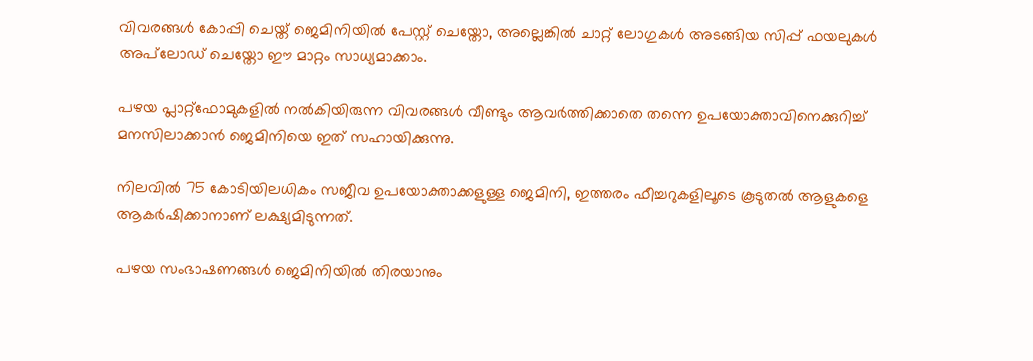വിവരങ്ങൾ കോപ്പി ചെയ്ത് ജെമിനിയിൽ പേസ്റ്റ് ചെയ്തോ, അല്ലെങ്കിൽ ചാറ്റ് ലോഗുകൾ അടങ്ങിയ സിപ്പ് ഫയലുകൾ അപ്‌ലോഡ് ചെയ്തോ ഈ മാറ്റം സാധ്യമാക്കാം.

പഴയ പ്ലാറ്റ്‌ഫോമുകളിൽ നൽകിയിരുന്ന വിവരങ്ങൾ വീണ്ടും ആവർത്തിക്കാതെ തന്നെ ഉപയോക്താവിനെക്കുറിച്ച് മനസിലാക്കാൻ ജെമിനിയെ ഇത് സഹായിക്കുന്നു.

നിലവിൽ 75 കോടിയിലധികം സജീവ ഉപയോക്താക്കളുള്ള ജെമിനി, ഇത്തരം ഫീച്ചറുകളിലൂടെ കൂടുതൽ ആളുകളെ ആകർഷിക്കാനാണ് ലക്ഷ്യമിടുന്നത്.

പഴയ സംഭാഷണങ്ങൾ ജെമിനിയിൽ തിരയാനും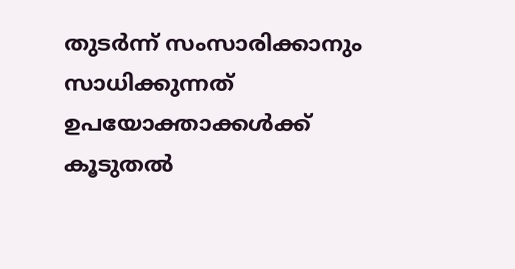തുടർന്ന് സംസാരിക്കാനും സാധിക്കുന്നത് ഉപയോക്താക്കൾക്ക് കൂടുതൽ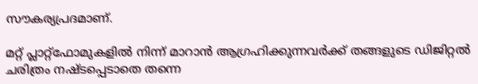സൗകര്യപ്രദമാണ്.

മറ്റ് പ്ലാറ്റ്‌ഫോമുകളിൽ നിന്ന് മാറാൻ ആഗ്രഹിക്കുന്നവർക്ക് തങ്ങളുടെ ഡിജിറ്റൽ ചരിത്രം നഷ്ടപ്പെടാതെ തന്നെ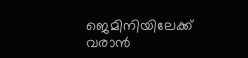ജെമിനിയിലേക്ക് വരാൻ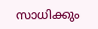സാധിക്കും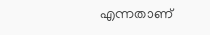എന്നതാണ്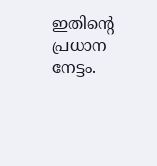ഇതിന്‍റെ പ്രധാന നേട്ടം.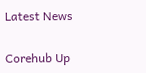Latest News

Corehub Up